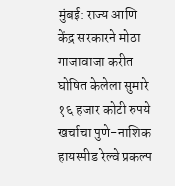मुंबई: राज्य आणि केंद्र सरकारने मोठा गाजावाजा करीत घोषित केलेला सुमारे १६ हजार कोटी रुपये खर्चाचा पुणे-नाशिक हायस्पीड रेल्वे प्रकल्प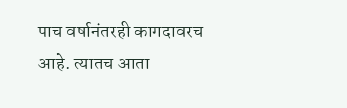पाच वर्षानंतरही कागदावरच आहे. त्यातच आता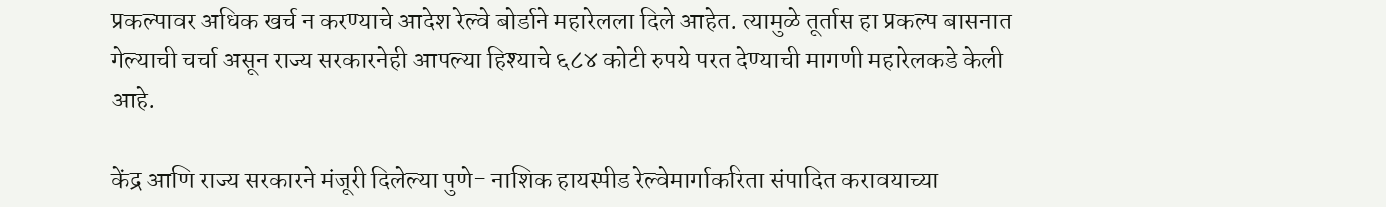प्रकल्पावर अधिक खर्च न करण्याचे आदेश रेल्वे बोर्डाने महारेलला दिले आहेत. त्यामुळे तूर्तास हा प्रकल्प बासनात गेल्याची चर्चा असून राज्य सरकारनेही आपल्या हिश्याचे ६८४ कोटी रुपये परत देण्याची मागणी महारेलकडे केली आहे.

केंद्र आणि राज्य सरकारने मंजूरी दिलेल्या पुणे- नाशिक हायस्पीड रेल्वेमार्गाकरिता संपादित करावयाच्या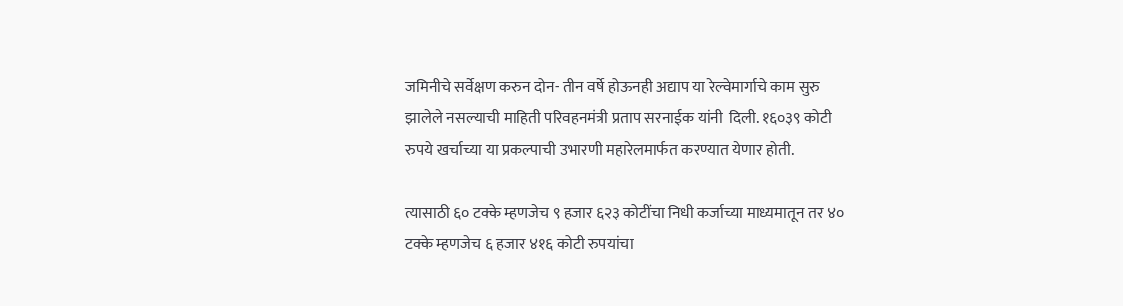जमिनीचे सर्वेक्षण करुन दोन- तीन वर्षे होऊनही अद्याप या रेल्वेमार्गाचे काम सुरु झालेले नसल्याची माहिती परिवहनमंत्री प्रताप सरनाईक यांनी  दिली. १६०३९ कोटी रुपये खर्चाच्या या प्रकल्पाची उभारणी महारेलमार्फत करण्यात येणार होती.

त्यासाठी ६० टक्के म्हणजेच ९ हजार ६२३ कोटींचा निधी कर्जाच्या माध्यमातून तर ४० टक्के म्हणजेच ६ हजार ४१६ कोटी रुपयांचा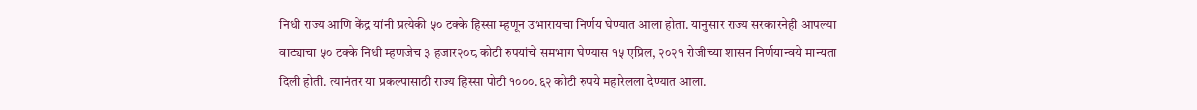निधी राज्य आणि केंद्र यांनी प्रत्येकी ५० टक्के हिस्सा म्हणून उभारायचा निर्णय घेण्यात आला होता. यानुसार राज्य सरकारनेही आपल्या वाट्याचा ५० टक्के निधी म्हणजेच ३ हजार२०८ कोटी रुपयांचे समभाग घेण्यास १५ एप्रिल, २०२१ रोजीच्या शासन निर्णयान्वये मान्यता दिली होती. त्यानंतर या प्रकल्पासाठी राज्य हिस्सा पोटी १०००.६२ कोटी रुपये महारेलला देण्यात आला.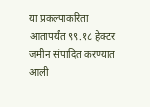या प्रकल्पाकरिता आतापर्यंत ९९.१८ हेक्टर जमीन संपादित करण्यात आली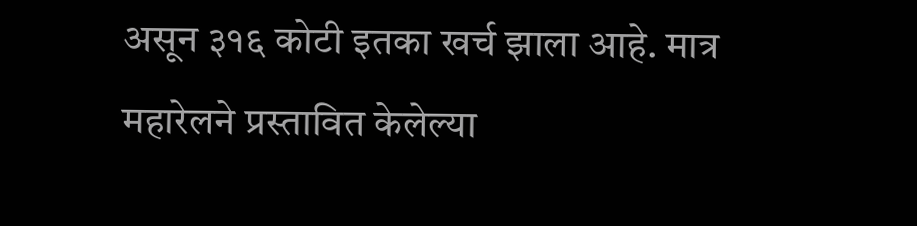असून ३१६ कोटी इतका खर्च झाला आहे. मात्र महारेलने प्रस्तावित केलेल्या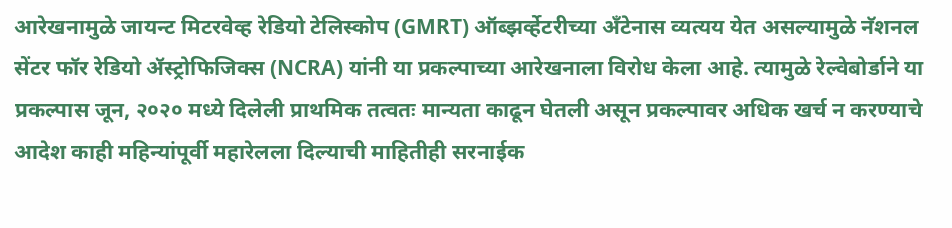आरेखनामुळे जायन्ट मिटरवेव्ह रेडियो टेलिस्कोप (GMRT) ऑब्झर्व्हेटरीच्या अँटेनास व्यत्यय येत असल्यामुळे नॅशनल सेंटर फॉर रेडियो ॲस्ट्रोफिजिक्स (NCRA) यांनी या प्रकल्पाच्या आरेखनाला विरोध केला आहे. त्यामुळे रेल्वेबोर्डाने या प्रकल्पास जून, २०२० मध्ये दिलेली प्राथमिक तत्वतः मान्यता काढून घेतली असून प्रकल्पावर अधिक खर्च न करण्याचे आदेश काही महिन्यांपूर्वी महारेलला दिल्याची माहितीही सरनाईक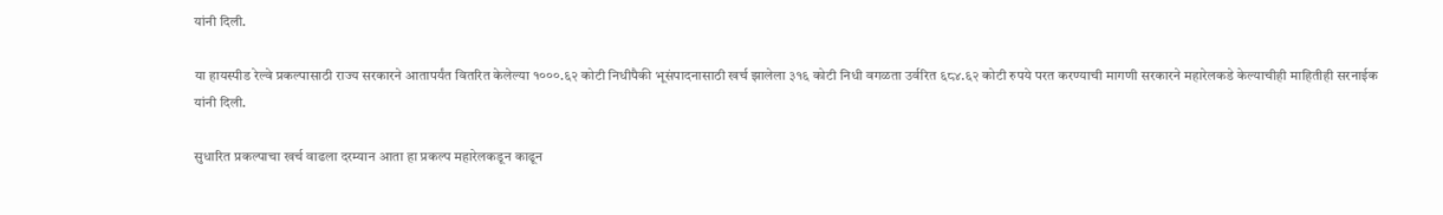यांनी दिली.

या हायस्पीड रेल्वे प्रकल्पासाठी राज्य सरकारने आतापर्यंत वितरित केलेल्या १०००.६२ कोटी निधीपैकी भूसंपादनासाठी खर्च झालेला ३१६ कोटी निधी वगळता उर्वरित ६८४.६२ कोटी रुपये परत करण्याची मागणी सरकारने महारेलकडे केल्याचीही माहितीही सरनाईक यांनी दिली.

सुधारित प्रकल्पाचा खर्च वाढला दरम्यान आता हा प्रकल्प महारेलकडून काढून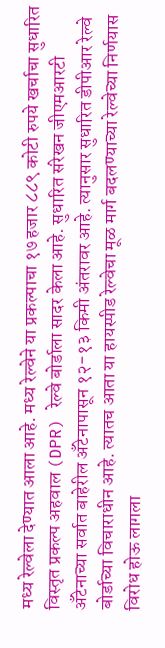मध्य रेल्वेला देण्यात आला आहे. मध्य रेल्वेने या प्रकल्पाचा १७ हजार ८८९ कोटी रुपये खर्चाचा सुधारित विस्तृत प्रकल्प अहवाल (DPR) रेल्वे बोर्डाला सादर केला आहे. सुधारित संरेखन जीएमआरटी अँटेनाच्या सर्वात बाहेरील अँटेनापासून १२-१३ किमी अंतरावर आहे. त्यानुसार सुधारित डीपीआर रेल्वे बोर्डाच्या विचाराधीन आहे. त्यातच आता या हायस्पीड रेल्वेचा मूळ मार्ग बदलण्याच्या रेल्वेच्या निर्णयास विरोध होऊ लागला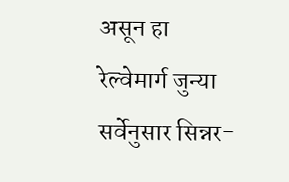असून हा रेल्वेमार्ग जुन्या सर्वेनुसार सिन्नर-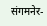संगमनेर-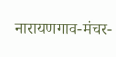नारायणगाव-मंचर-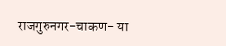राजगुरुनगर-चाकण- या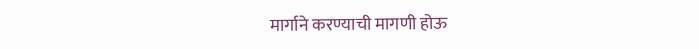मार्गाने करण्याची मागणी होऊ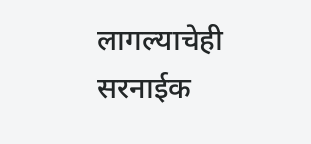लागल्याचेही सरनाईक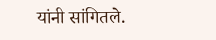यांनी सांगितले.